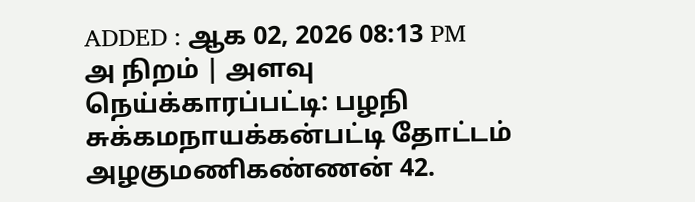ADDED : ஆக 02, 2026 08:13 PM
அ நிறம் | அளவு
நெய்க்காரப்பட்டி: பழநி சுக்கமநாயக்கன்பட்டி தோட்டம் அழகுமணிகண்ணன் 42.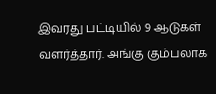இவரது பட்டியில் 9 ஆடுகள் வளர்த்தார். அங்கு கும்பலாக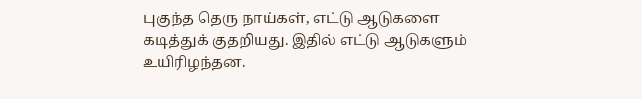புகுந்த தெரு நாய்கள், எட்டு ஆடுகளை கடித்துக் குதறியது. இதில் எட்டு ஆடுகளும் உயிரிழந்தன.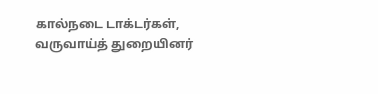கால்நடை டாக்டர்கள், வருவாய்த் துறையினர்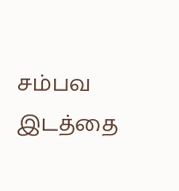சம்பவ இடத்தை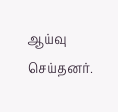ஆய்வு செய்தனர்.